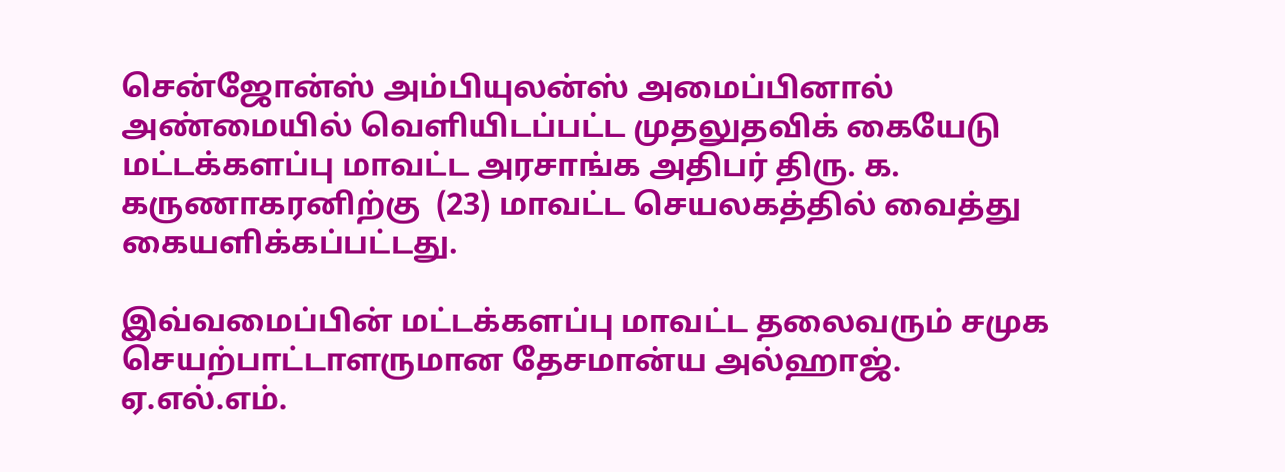சென்ஜோன்ஸ் அம்பியுலன்ஸ் அமைப்பினால் அண்மையில் வெளியிடப்பட்ட முதலுதவிக் கையேடு மட்டக்களப்பு மாவட்ட அரசாங்க அதிபர் திரு. க. கருணாகரனிற்கு  (23) மாவட்ட செயலகத்தில் வைத்து கையளிக்கப்பட்டது.

இவ்வமைப்பின் மட்டக்களப்பு மாவட்ட தலைவரும் சமுக செயற்பாட்டாளருமான தேசமான்ய அல்ஹாஜ். ஏ.எல்.எம்.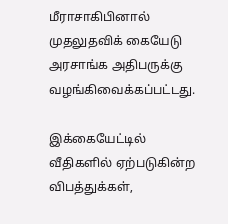மீராசாகிபினால் முதலுதவிக் கையேடு அரசாங்க அதிபருக்கு வழங்கிவைக்கப்பட்டது.

இக்கையேட்டில் வீதிகளில் ஏற்படுகின்ற விபத்துக்கள்,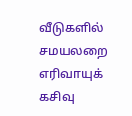வீடுகளில் சமயலறை எரிவாயுக் கசிவு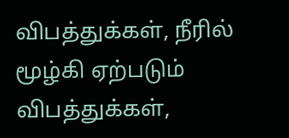விபத்துக்கள், நீரில் மூழ்கி ஏற்படும் விபத்துக்கள்,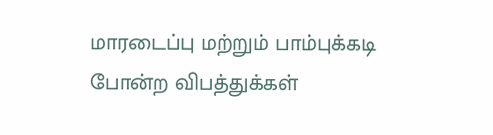மாரடைப்பு மற்றும் பாம்புக்கடி போன்ற விபத்துக்கள்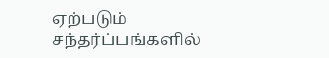ஏற்படும் சந்தர்ப்பங்களில்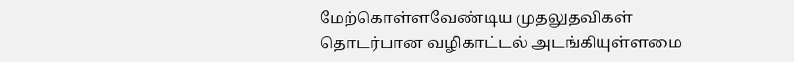மேற்கொள்ளவேண்டிய முதலுதவிகள் தொடர்பான வழிகாட்டல் அடங்கியுள்ளமை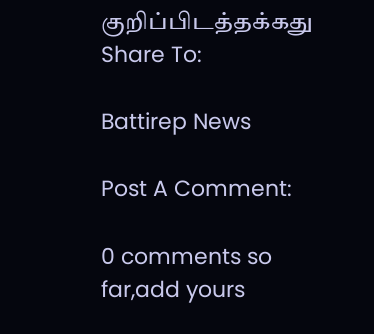குறிப்பிடத்தக்கது
Share To:

Battirep News

Post A Comment:

0 comments so far,add yours